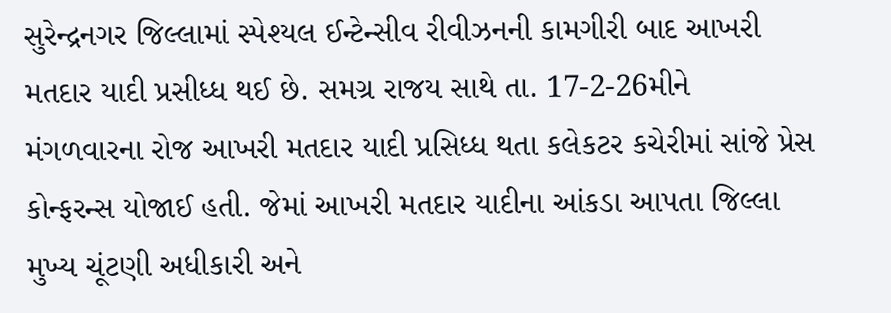સુરેન્દ્રનગર જિલ્લામાં સ્પેશ્યલ ઈન્ટેન્સીવ રીવીઝનની કામગીરી બાદ આખરી મતદાર યાદી પ્રસીધ્ધ થઈ છે. સમગ્ર રાજય સાથે તા. 17-2-26મીને મંગળવારના રોજ આખરી મતદાર યાદી પ્રસિધ્ધ થતા કલેકટર કચેરીમાં સાંજે પ્રેસ કોન્ફરન્સ યોજાઈ હતી. જેમાં આખરી મતદાર યાદીના આંકડા આપતા જિલ્લા મુખ્ય ચૂંટણી અધીકારી અને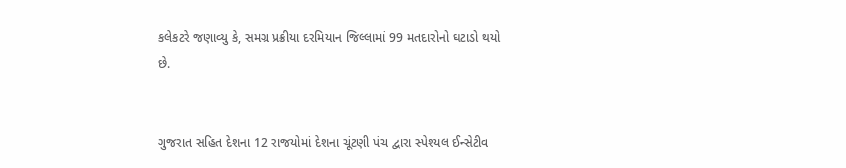કલેકટરે જણાવ્યુ કે, સમગ્ર પ્રક્રીયા દરમિયાન જિલ્લામાં 99 મતદારોનો ઘટાડો થયો છે.


ગુજરાત સહિત દેશના 12 રાજયોમાં દેશના ચૂંટણી પંચ દ્વારા સ્પેશ્યલ ઈન્સેટીવ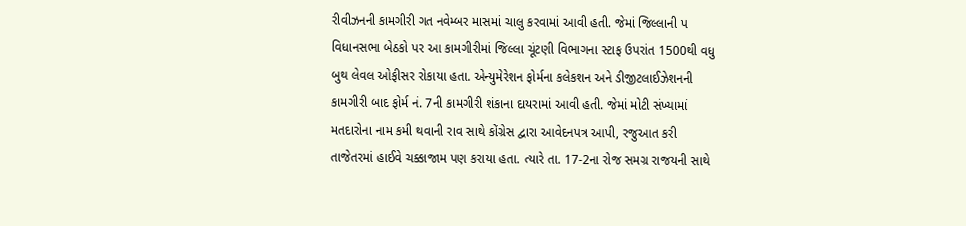રીવીઝનની કામગીરી ગત નવેમ્બર માસમાં ચાલુ કરવામાં આવી હતી. જેમાં જિલ્લાની પ વિધાનસભા બેઠકો પર આ કામગીરીમાં જિલ્લા ચૂંટણી વિભાગના સ્ટાફ ઉપરાંત 1500થી વધુ બુથ લેવલ ઓફીસર રોકાયા હતા. એન્યુમેરેશન ફોર્મના કલેકશન અને ડીજીટલાઈઝેશનની કામગીરી બાદ ફોર્મ નં. 7ની કામગીરી શંકાના દાયરામાં આવી હતી. જેમાં મોટી સંખ્યામાં મતદારોના નામ કમી થવાની રાવ સાથે કોંગ્રેસ દ્વારા આવેદનપત્ર આપી, રજુઆત કરી તાજેતરમાં હાઈવે ચક્કાજામ પણ કરાયા હતા. ત્યારે તા. 17-2ના રોજ સમગ્ર રાજયની સાથે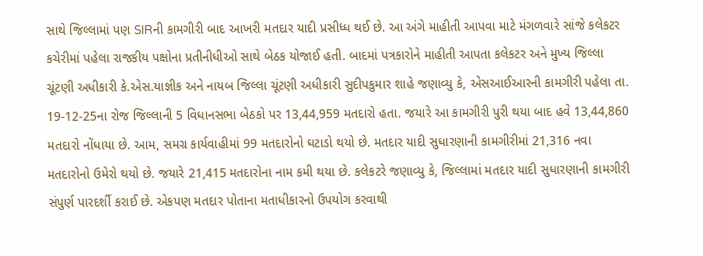સાથે જિલ્લામાં પણ SIRની કામગીરી બાદ આખરી મતદાર યાદી પ્રસીધ્ધ થઈ છે. આ અંગે માહીતી આપવા માટે મંગળવારે સાંજે કલેકટર કચેરીમાં પહેલા રાજકીય પક્ષોના પ્રતીનીધીઓ સાથે બેઠક યોજાઈ હતી. બાદમાં પત્રકારોને માહીતી આપતા કલેકટર અને મુખ્ય જિલ્લા ચૂંટણી અધીકારી કે.એસ.યાજ્ઞીક અને નાયબ જિલ્લા ચૂંટણી અધીકારી સુદીપકુમાર શાહે જણાવ્યુ કે, એસઆઈઆરની કામગીરી પહેલા તા. 19-12-25ના રોજ જિલ્લાની 5 વિધાનસભા બેઠકો પર 13,44,959 મતદારો હતા. જયારે આ કામગીરી પુરી થયા બાદ હવે 13,44,860 મતદારો નોંધાયા છે. આમ, સમગ્ર કાર્યવાહીમાં 99 મતદારોનો ઘટાડો થયો છે. મતદાર યાદી સુધારણાની કામગીરીમાં 21,316 નવા મતદારોનો ઉમેરો થયો છે. જયારે 21,415 મતદારોના નામ કમી થયા છે. કલેકટરે જણાવ્યુ કે, જિલ્લામાં મતદાર યાદી સુધારણાની કામગીરી સંપુર્ણ પારદર્શી કરાઈ છે. એકપણ મતદાર પોતાના મતાધીકારનો ઉપયોગ કરવાથી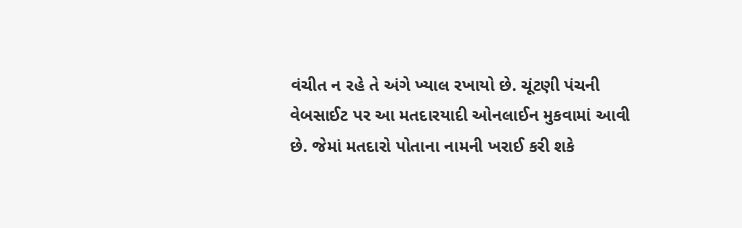વંચીત ન રહે તે અંગે ખ્યાલ રખાયો છે. ચૂંટણી પંચની વેબસાઈટ પર આ મતદારયાદી ઓનલાઈન મુકવામાં આવી છે. જેમાં મતદારો પોતાના નામની ખરાઈ કરી શકે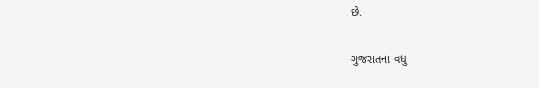છે.

ગુજરાતના વધુ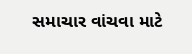સમાચાર વાંચવા માટે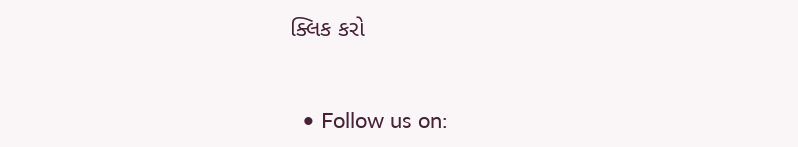ક્લિક કરો


  • Follow us on: